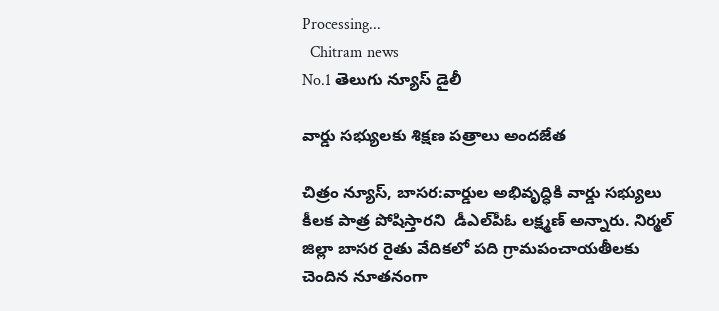Processing...
  Chitram news
No.1 తెలుగు న్యూస్ డైలీ

వార్డు సభ్యులకు శిక్షణ పత్రాలు అందజేత

చిత్రం న్యూస్, బాసర:వార్డుల అభివృద్ధికి వార్డు సభ్యులు కీలక పాత్ర పోషిస్తారని  డీఎల్‌పీఓ లక్ష్మణ్ అన్నారు. నిర్మల్ జిల్లా బాసర రైతు వేదికలో పది గ్రామపంచాయతీలకు చెందిన నూతనంగా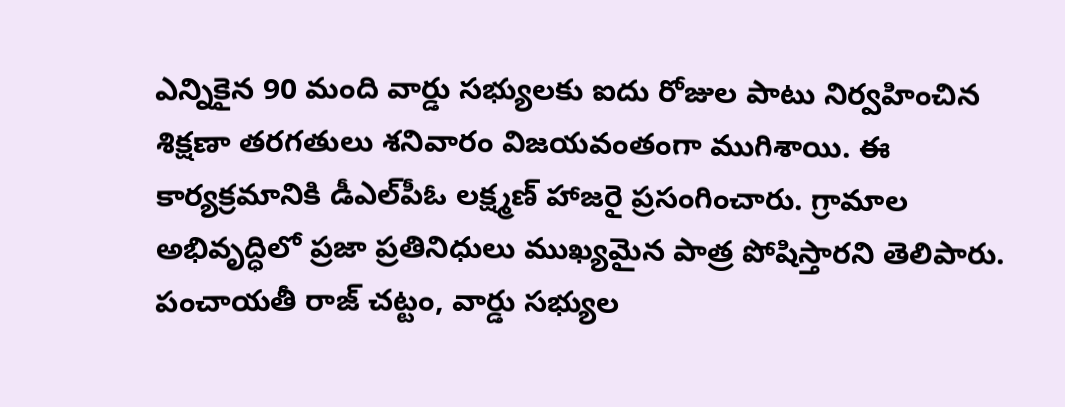ఎన్నికైన 90 మంది వార్డు సభ్యులకు ఐదు రోజుల పాటు నిర్వహించిన శిక్షణా తరగతులు శనివారం విజయవంతంగా ముగిశాయి. ఈ కార్యక్రమానికి డీఎల్‌పీఓ లక్ష్మణ్ హాజరై ప్రసంగించారు. గ్రామాల అభివృద్ధిలో ప్రజా ప్రతినిధులు ముఖ్యమైన పాత్ర పోషిస్తారని తెలిపారు. పంచాయతీ రాజ్ చట్టం, వార్డు సభ్యుల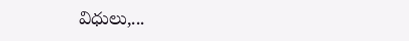విధులు,...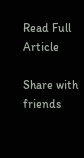Read Full Article

Share with friends